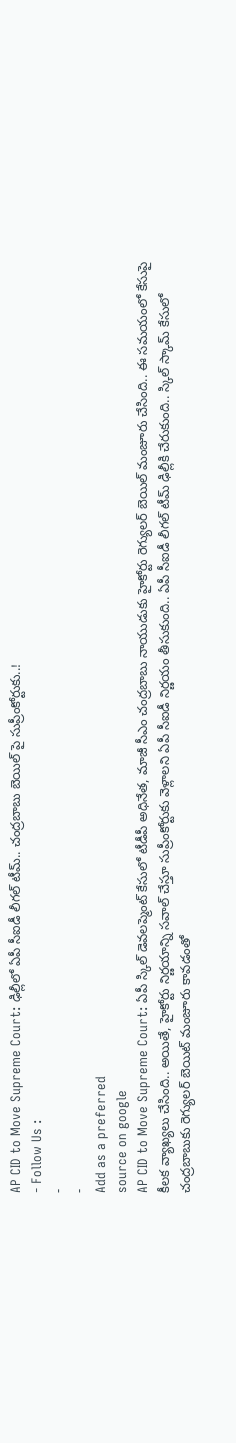AP CID to Move Supreme Court: ఢిల్లీలో ఏపీ సీఐడీ లీగల్ టీమ్.. చంద్రబాబు బెయిల్ పై సుప్రీంకోర్టుకు..!
- Follow Us :
-
-
Add as a preferred
source on google
AP CID to Move Supreme Court: ఏపీ స్కిల్ డెవలప్మెంట్ కేసులో టీడీపీ అధినేత, మాజీ సీఎం చంద్రబాబు నాయుడుకు హైకోర్టు రెగ్యులర్ బెయిల్ మంజూరు చేసింది.. ఈ సమయంలో కేసుపై కీలక వ్యాఖ్యలు చేసింది.. అయితే, హైకోర్టు నిర్ణయాన్ని సవాల్ చేస్తూ సుప్రీంకోర్టుకు వెళ్లాలని ఏపీ సీఐడీ నిర్ణయం తీసుకుంది.. ఏపీ సీఐడీ లీగల్ టీమ్ ఢిల్లీకి చేరుకుంది.. స్కిల్ స్కామ్ కేసులో చంద్రబాబుకు రెగ్యులర్ బెయిట్ మంజూరు కావడంతో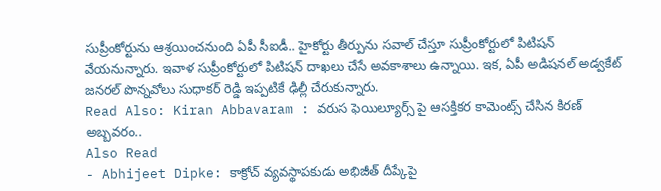సుప్రీంకోర్టును ఆశ్రయించనుంది ఏపీ సీఐడీ.. హైకోర్టు తీర్పును సవాల్ చేస్తూ సుప్రీంకోర్టులో పిటిషన్ వేయనున్నారు. ఇవాళ సుప్రీంకోర్టులో పిటిషన్ దాఖలు చేసే అవకాశాలు ఉన్నాయి. ఇక, ఏపీ అడిషనల్ అడ్వకేట్ జనరల్ పొన్నవోలు సుధాకర్ రెడ్డి ఇప్పటికే ఢిల్లీ చేరుకున్నారు.
Read Also: Kiran Abbavaram : వరుస ఫెయిల్యూర్స్ పై ఆసక్తికర కామెంట్స్ చేసిన కిరణ్ అబ్బవరం..
Also Read
- Abhijeet Dipke: కాక్రోచ్ వ్యవస్థాపకుడు అభిజీత్ దీప్కేపై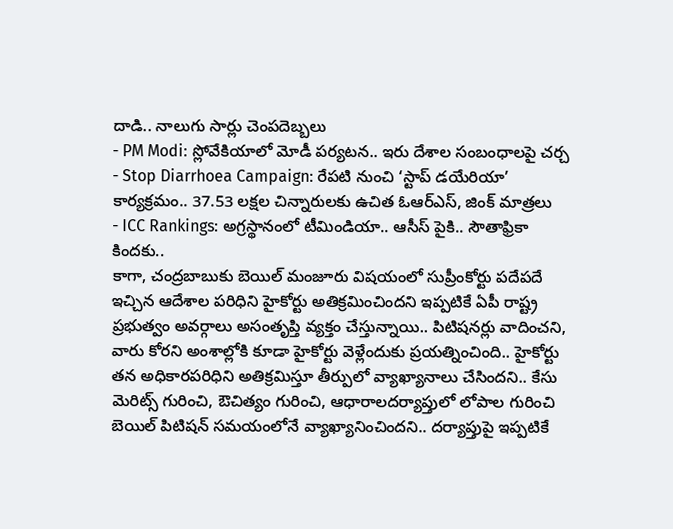దాడి.. నాలుగు సార్లు చెంపదెబ్బలు
- PM Modi: స్లోవేకియాలో మోడీ పర్యటన.. ఇరు దేశాల సంబంధాలపై చర్చ
- Stop Diarrhoea Campaign: రేపటి నుంచి ‘స్టాప్ డయేరియా’ కార్యక్రమం.. 37.53 లక్షల చిన్నారులకు ఉచిత ఓఆర్ఎస్, జింక్ మాత్రలు
- ICC Rankings: అగ్రస్థానంలో టీమిండియా.. ఆసీస్ పైకి.. సౌతాఫ్రికా కిందకు..
కాగా, చంద్రబాబుకు బెయిల్ మంజూరు విషయంలో సుప్రీంకోర్టు పదేపదే ఇచ్చిన ఆదేశాల పరిధిని హైకోర్టు అతిక్రమించిందని ఇప్పటికే ఏపీ రాష్ట్ర ప్రభుత్వం అవర్గాలు అసంతృప్తి వ్యక్తం చేస్తున్నాయి.. పిటిషనర్లు వాదించని, వారు కోరని అంశాల్లోకి కూడా హైకోర్టు వెళ్లేందుకు ప్రయత్నించింది.. హైకోర్టు తన అధికారపరిధిని అతిక్రమిస్తూ తీర్పులో వ్యాఖ్యానాలు చేసిందని.. కేసు మెరిట్స్ గురించి, ఔచిత్యం గురించి, ఆధారాలదర్యాప్తులో లోపాల గురించి బెయిల్ పిటిషన్ సమయంలోనే వ్యాఖ్యానించిందని.. దర్యాప్తుపై ఇప్పటికే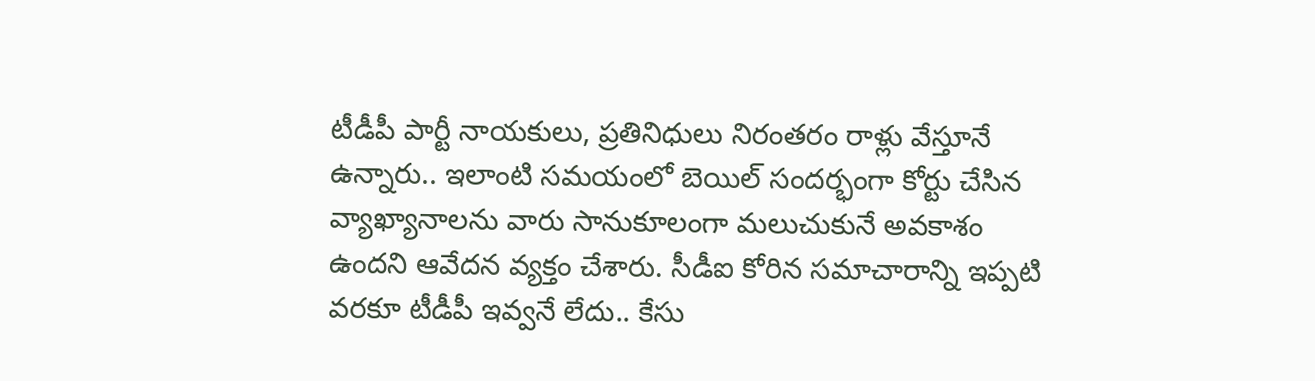టీడీపీ పార్టీ నాయకులు, ప్రతినిధులు నిరంతరం రాళ్లు వేస్తూనే ఉన్నారు.. ఇలాంటి సమయంలో బెయిల్ సందర్భంగా కోర్టు చేసిన వ్యాఖ్యానాలను వారు సానుకూలంగా మలుచుకునే అవకాశం ఉందని ఆవేదన వ్యక్తం చేశారు. సీడీఐ కోరిన సమాచారాన్ని ఇప్పటి వరకూ టీడీపీ ఇవ్వనే లేదు.. కేసు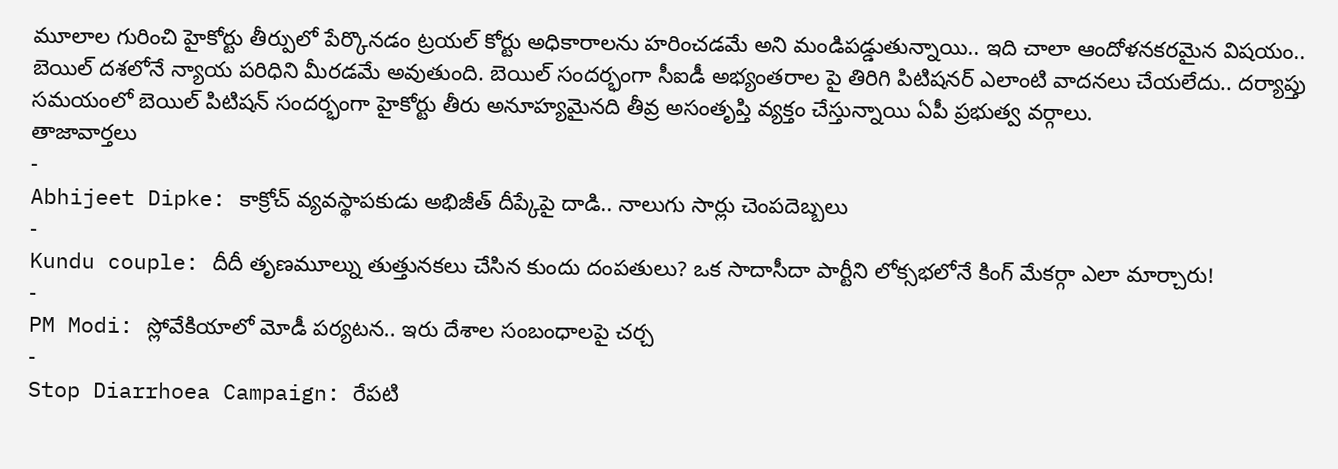మూలాల గురించి హైకోర్టు తీర్పులో పేర్కొనడం ట్రయల్ కోర్టు అధికారాలను హరించడమే అని మండిపడ్డుతున్నాయి.. ఇది చాలా ఆందోళనకరమైన విషయం.. బెయిల్ దశలోనే న్యాయ పరిధిని మీరడమే అవుతుంది. బెయిల్ సందర్భంగా సీఐడీ అభ్యంతరాల పై తిరిగి పిటిషనర్ ఎలాంటి వాదనలు చేయలేదు.. దర్యాప్తు సమయంలో బెయిల్ పిటిషన్ సందర్భంగా హైకోర్టు తీరు అనూహ్యమైనది తీవ్ర అసంతృప్తి వ్యక్తం చేస్తున్నాయి ఏపీ ప్రభుత్వ వర్గాలు.
తాజావార్తలు
-
Abhijeet Dipke: కాక్రోచ్ వ్యవస్థాపకుడు అభిజీత్ దీప్కేపై దాడి.. నాలుగు సార్లు చెంపదెబ్బలు
-
Kundu couple: దీదీ తృణమూల్ను తుత్తునకలు చేసిన కుందు దంపతులు? ఒక సాదాసీదా పార్టీని లోక్సభలోనే కింగ్ మేకర్గా ఎలా మార్చారు!
-
PM Modi: స్లోవేకియాలో మోడీ పర్యటన.. ఇరు దేశాల సంబంధాలపై చర్చ
-
Stop Diarrhoea Campaign: రేపటి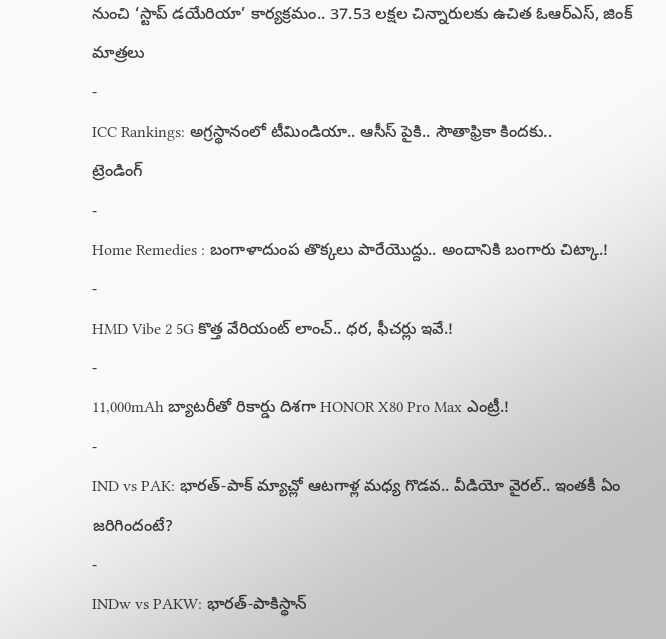నుంచి ‘స్టాప్ డయేరియా’ కార్యక్రమం.. 37.53 లక్షల చిన్నారులకు ఉచిత ఓఆర్ఎస్, జింక్ మాత్రలు
-
ICC Rankings: అగ్రస్థానంలో టీమిండియా.. ఆసీస్ పైకి.. సౌతాఫ్రికా కిందకు..
ట్రెండింగ్
-
Home Remedies : బంగాళాదుంప తొక్కలు పారేయొద్దు.. అందానికి బంగారు చిట్కా.!
-
HMD Vibe 2 5G కొత్త వేరియంట్ లాంచ్.. ధర, ఫీచర్లు ఇవే.!
-
11,000mAh బ్యాటరీతో రికార్డు దిశగా HONOR X80 Pro Max ఎంట్రీ.!
-
IND vs PAK: భారత్-పాక్ మ్యాచ్లో ఆటగాళ్ల మధ్య గొడవ.. వీడియో వైరల్.. ఇంతకీ ఏం జరిగిందంటే?
-
INDw vs PAKW: భారత్-పాకిస్థాన్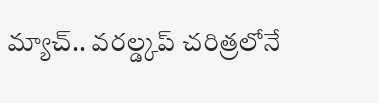మ్యాచ్.. వరల్డ్కప్ చరిత్రలోనే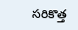సరికొత్త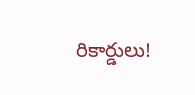రికార్డులు!